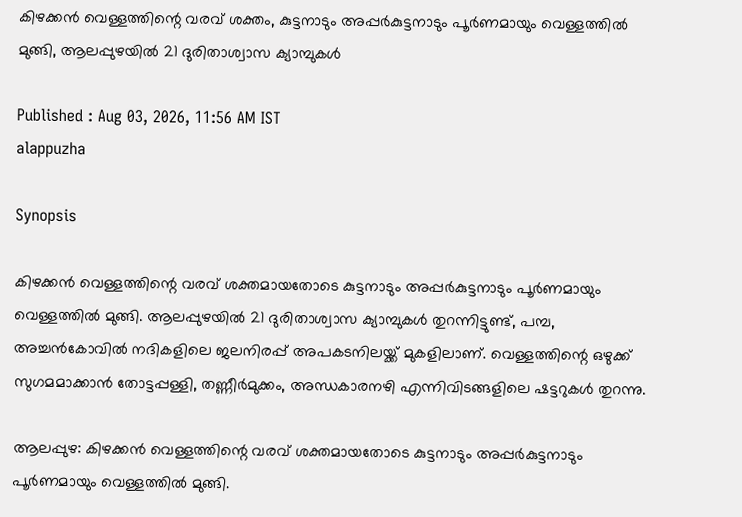കിഴക്കൻ വെള്ളത്തിന്റെ വരവ് ശക്തം, കുട്ടനാടും അപ്പർകുട്ടനാടും പൂർണമായും വെള്ളത്തിൽ മുങ്ങി, ആലപ്പുഴയിൽ 21 ദുരിതാശ്വാസ ക്യാമ്പുകൾ

Published : Aug 03, 2026, 11:56 AM IST
alappuzha

Synopsis

കിഴക്കൻ വെള്ളത്തിന്റെ വരവ് ശക്തമായതോടെ കുട്ടനാടും അപ്പർകുട്ടനാടും പൂർണമായും വെള്ളത്തിൽ മുങ്ങി. ആലപ്പുഴയിൽ 21 ദുരിതാശ്വാസ ക്യാമ്പുകൾ തുറന്നിട്ടുണ്ട്, പമ്പ, അച്ചൻകോവിൽ നദികളിലെ ജലനിരപ്പ് അപകടനിലയ്ക്ക് മുകളിലാണ്. വെള്ളത്തിന്റെ ഒഴുക്ക് സുഗമമാക്കാൻ തോട്ടപ്പള്ളി, തണ്ണീർമുക്കം, അന്ധകാരനഴി എന്നിവിടങ്ങളിലെ ഷട്ടറുകൾ തുറന്നു.

ആലപ്പുഴ: കിഴക്കൻ വെള്ളത്തിന്റെ വരവ് ശക്തമായതോടെ കുട്ടനാടും അപ്പർകുട്ടനാടും പൂർണമായും വെള്ളത്തിൽ മുങ്ങി.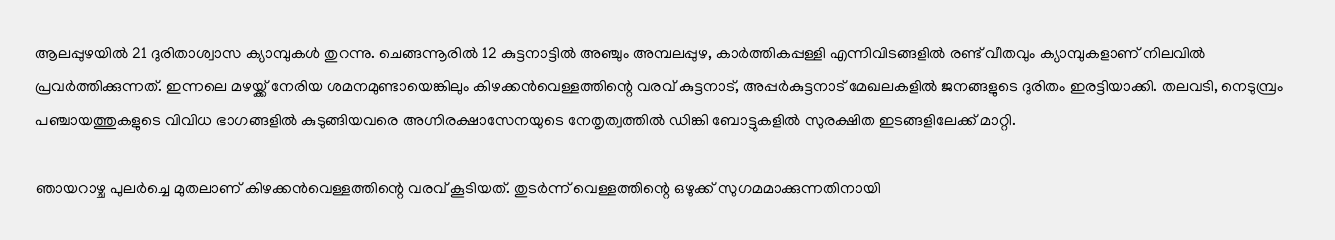ആലപ്പുഴയിൽ 21 ദുരിതാശ്വാസ ക്യാമ്പുകൾ തുറന്നു. ചെങ്ങന്നൂരിൽ 12 കുട്ടനാട്ടിൽ അഞ്ചും അമ്പലപ്പുഴ, കാർത്തികപ്പള്ളി എന്നിവിടങ്ങളിൽ രണ്ട് വീതവും ക്യാമ്പുകളാണ് നിലവിൽ പ്രവർത്തിക്കുന്നത്. ഇന്നലെ മഴയ്ക്ക് നേരിയ ശമനമുണ്ടായെങ്കിലും കിഴക്കൻവെള്ളത്തിന്റെ വരവ് കുട്ടനാട്, അപ്പർകുട്ടനാട് മേഖലകളിൽ ജനങ്ങളുടെ ദുരിതം ഇരട്ടിയാക്കി. തലവടി, നെടുമ്പ്രം പഞ്ചായത്തുകളുടെ വിവിധ ഭാഗങ്ങളിൽ കുടുങ്ങിയവരെ അഗ്നിരക്ഷാസേനയുടെ നേതൃത്വത്തിൽ ഡിങ്കി ബോട്ടുകളിൽ സുരക്ഷിത ഇടങ്ങളിലേക്ക് മാറ്റി.

ഞായറാഴ്ച പുലർച്ചെ മുതലാണ് കിഴക്കൻവെള്ളത്തിന്റെ വരവ് കൂടിയത്. തുടർന്ന് വെള്ളത്തിന്റെ ഒഴുക്ക് സുഗമമാക്കുന്നതിനായി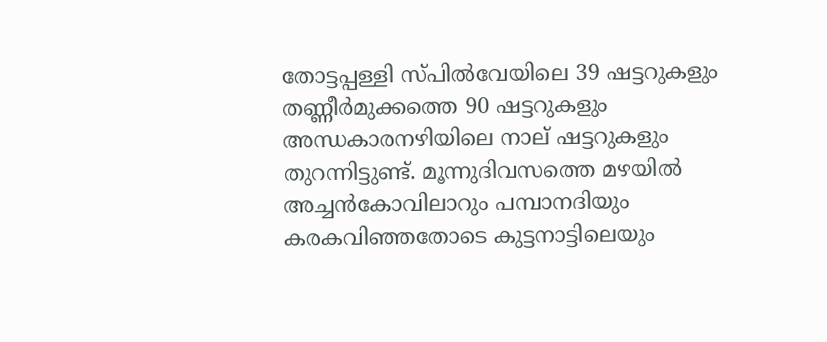തോട്ടപ്പള്ളി സ്പിൽവേയിലെ 39 ഷട്ടറുകളും തണ്ണീർമുക്കത്തെ 90 ഷട്ടറുകളും അന്ധകാരനഴിയിലെ നാല് ഷട്ടറുകളും തുറന്നിട്ടുണ്ട്. മൂന്നുദിവസത്തെ മഴയിൽ അച്ചൻകോവിലാറും പമ്പാനദിയും കരകവിഞ്ഞതോടെ കുട്ടനാട്ടിലെയും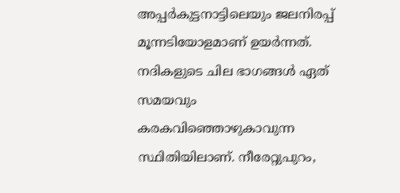അപ്പർകുട്ടനാട്ടിലെയും ജലനിരപ്പ് മൂന്നടിയോളമാണ് ഉയർന്നത്. നദികളുടെ ചില ഭാഗങ്ങൾ ഏത് സമയവും കരകവിഞ്ഞൊഴുകാവുന്ന സ്ഥിതിയിലാണ്. നീരേറ്റുപുറം,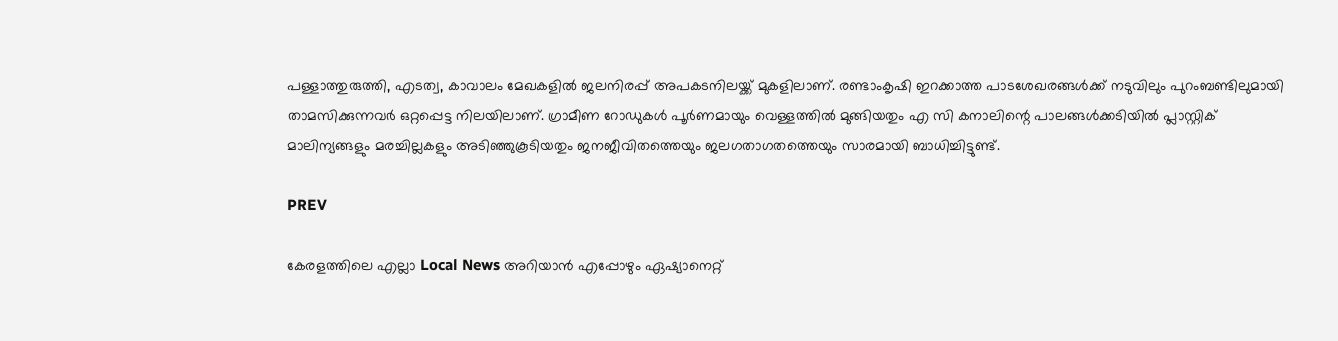പള്ളാത്തുരുത്തി, എടത്വ, കാവാലം മേഖകളിൽ ജലനിരപ്പ് അപകടനിലയ്ക്ക് മുകളിലാണ്. രണ്ടാംകൃഷി ഇറക്കാത്ത പാടശേഖരങ്ങൾക്ക് നടുവിലും പുറംബണ്ടിലുമായി താമസിക്കുന്നവർ ഒറ്റപ്പെട്ട നിലയിലാണ്. ഗ്രാമീണ റോഡുകൾ പൂർണമായും വെള്ളത്തിൽ മുങ്ങിയതും എ സി കനാലിന്റെ പാലങ്ങൾക്കടിയിൽ പ്ലാസ്റ്റിക് മാലിന്യങ്ങളും മരച്ചില്ലകളും അടിഞ്ഞുകൂടിയതും ജനജീവിതത്തെയും ജലഗതാഗതത്തെയും സാരമായി ബാധിച്ചിട്ടുണ്ട്.

PREV

കേരളത്തിലെ എല്ലാ Local News അറിയാൻ എപ്പോഴും ഏഷ്യാനെറ്റ്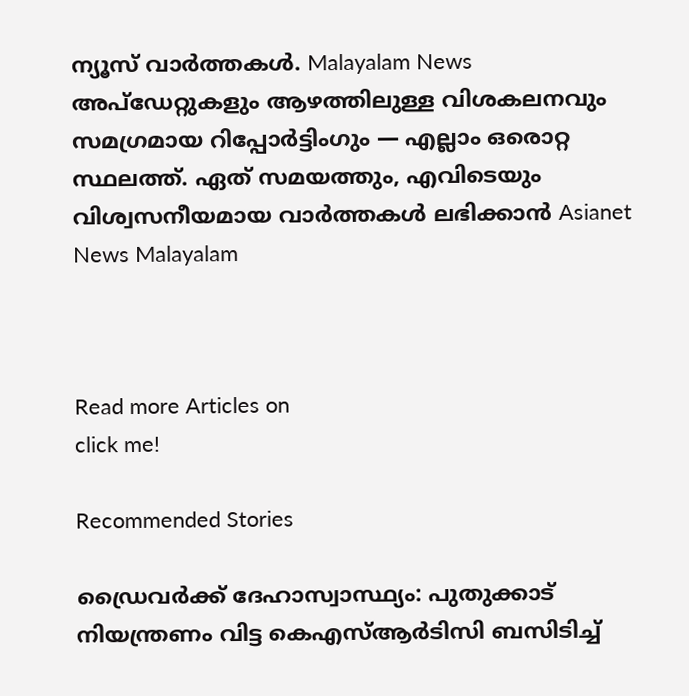ന്യൂസ് വാർത്തകൾ. Malayalam News  അപ്‌ഡേറ്റുകളും ആഴത്തിലുള്ള വിശകലനവും സമഗ്രമായ റിപ്പോർട്ടിംഗും — എല്ലാം ഒരൊറ്റ സ്ഥലത്ത്. ഏത് സമയത്തും, എവിടെയും വിശ്വസനീയമായ വാർത്തകൾ ലഭിക്കാൻ Asianet News Malayalam



Read more Articles on
click me!

Recommended Stories

ഡ്രൈവർക്ക് ദേഹാസ്വാസ്ഥ്യം: പുതുക്കാട് നിയന്ത്രണം വിട്ട കെഎസ്ആർടിസി ബസിടിച്ച്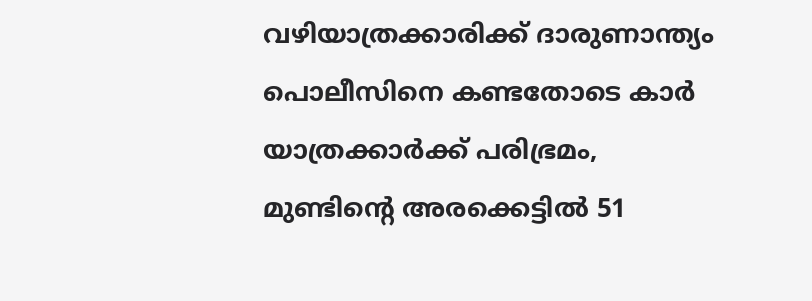വഴിയാത്രക്കാരിക്ക് ദാരുണാന്ത്യം
പൊലീസിനെ കണ്ടതോടെ കാർ യാത്രക്കാർക്ക് പരിഭ്രമം, മുണ്ടിന്റെ അരക്കെട്ടിൽ 51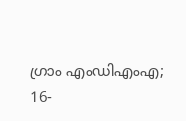ഗ്രാം എംഡിഎംഎ; 16-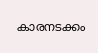കാരനടക്കം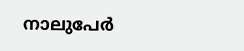നാലുപേർ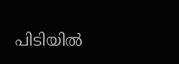പിടിയിൽ